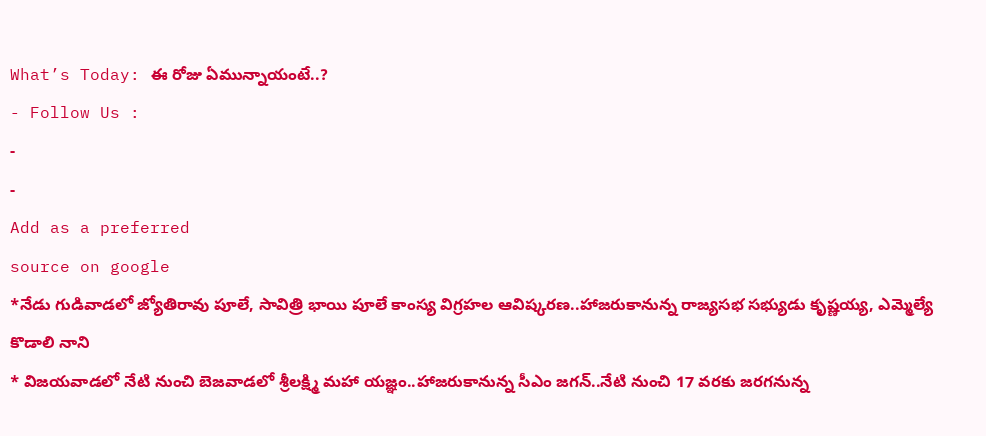What’s Today: ఈ రోజు ఏమున్నాయంటే..?
- Follow Us :
-
-
Add as a preferred
source on google
*నేడు గుడివాడలో జ్యోతిరావు పూలే, సావిత్రి భాయి పూలే కాంస్య విగ్రహల ఆవిష్కరణ..హాజరుకానున్న రాజ్యసభ సభ్యుడు కృష్ణయ్య, ఎమ్మెల్యే కొడాలి నాని
* విజయవాడలో నేటి నుంచి బెజవాడలో శ్రీలక్ష్మి మహా యజ్ఞం..హాజరుకానున్న సీఎం జగన్..నేటి నుంచి 17 వరకు జరగనున్న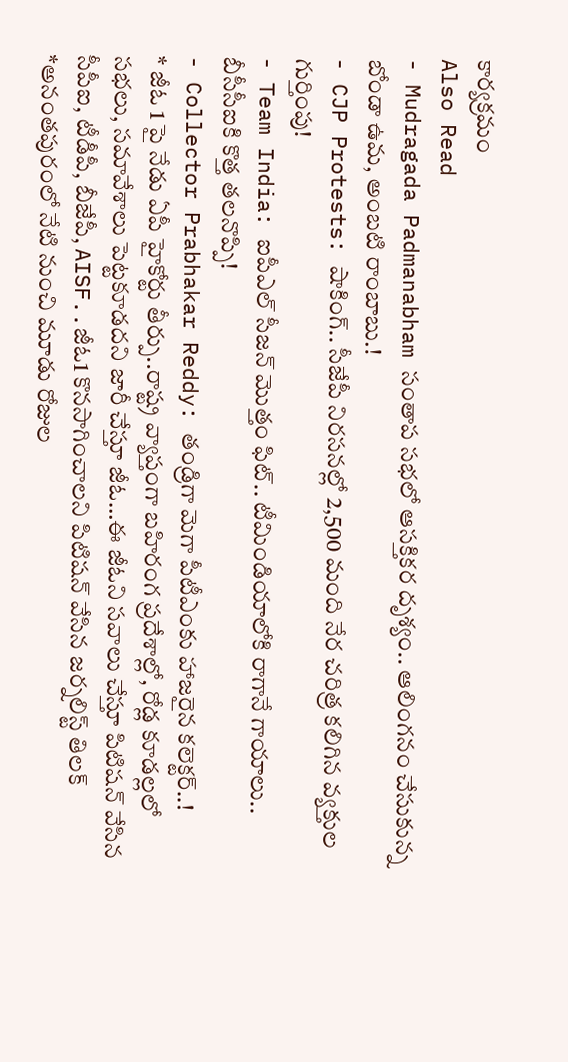కార్యక్రమం
Also Read
- Mudragada Padmanabham సంతాప సభలో ఆసక్తికర దృశ్యం.. ఆలింగనం చేసుకున్న బోండా ఉమ, అంబటి రాంబాబు.!
- CJP Protests: షాకింగ్.. సీజేపీ నిరసనల్లో 2,500 మంది నేర చరిత్ర కలిగిన వ్యక్తుల గుర్తింపు!
- Team India: ఐపీఎల్ సీజన్ మొత్తం ఫిట్.. టీమిండియాలోకి రాగానే గాయాలు.. బీసీసీఐకి కొత్త తలనొప్పి!
- Collector Prabhakar Reddy: తండ్రిగా మెగా పీటీఎంకు హాజరైన కలెక్టర్..!
* జీఓ 1 పై నేడు ఏపీ హైకోర్టు తీర్పు..రాష్ట్ర వ్యాప్తంగా బహిరంగ ప్రదేశాల్లో, రోడ్ల కూడల్లలో సభలు, సమావేశాలు పెట్టకూడదని జారీ చేస్తూ జీఓ…ఈ జీఓని సవాలు చేస్తూ పిటిషన్ వేసిన సీపీఐ, టీడీపీ, బీజేపీ, AISF..జీఓ1 కొనసాగించాలని పిటిషన్ వేసిన జర్నలిస్ట్ తిలక్
*అనంతపురంలో నేటి నుంచి మూడు రోజుల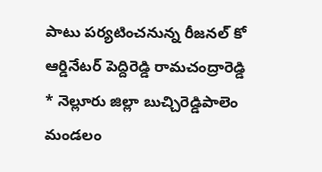పాటు పర్యటించనున్న రీజనల్ కో ఆర్డినేటర్ పెద్దిరెడ్డి రామచంద్రారెడ్డి
* నెల్లూరు జిల్లా బుచ్చిరెడ్డిపాలెం మండలం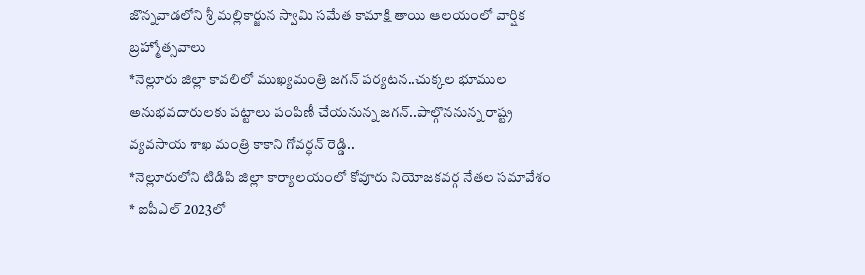జొన్నవాడలోని శ్రీ మల్లికార్జున స్వామి సమేత కామాక్షి తాయి ఆలయంలో వార్షిక బ్రహ్మోత్సవాలు
*నెల్లూరు జిల్లా కావలిలో ముఖ్యమంత్రి జగన్ పర్యటన..చుక్కల భూముల అనుభవదారులకు పట్టాలు పంపిణీ చేయనున్న జగన్..పాల్గొననున్న రాష్ట్ర వ్యవసాయ శాఖ మంత్రి కాకాని గోవర్ధన్ రెడ్డి..
*నెల్లూరులోని టిడిపి జిల్లా కార్యాలయంలో కోవూరు నియోజకవర్గ నేతల సమావేశం
* ఐపీఎల్ 2023లో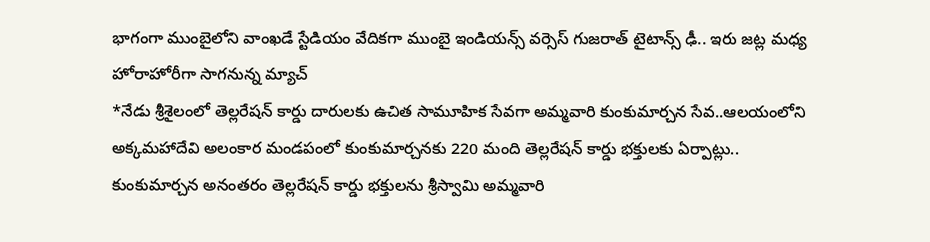భాగంగా ముంబైలోని వాంఖడే స్టేడియం వేదికగా ముంబై ఇండియన్స్ వర్సెస్ గుజరాత్ టైటాన్స్ ఢీ.. ఇరు జట్ల మధ్య హోరాహోరీగా సాగనున్న మ్యాచ్
*నేడు శ్రీశైలంలో తెల్లరేషన్ కార్డు దారులకు ఉచిత సామూహిక సేవగా అమ్మవారి కుంకుమార్చన సేవ..ఆలయంలోని అక్కమహాదేవి అలంకార మండపంలో కుంకుమార్చనకు 220 మంది తెల్లరేషన్ కార్డు భక్తులకు ఏర్పాట్లు.. కుంకుమార్చన అనంతరం తెల్లరేషన్ కార్డు భక్తులను శ్రీస్వామి అమ్మవారి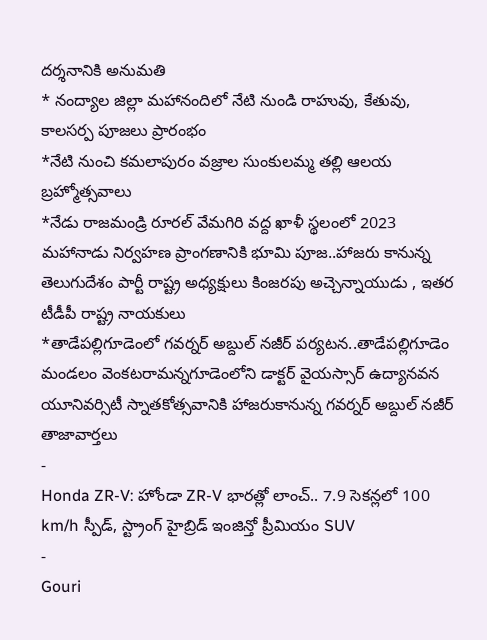దర్శనానికి అనుమతి
* నంద్యాల జిల్లా మహానందిలో నేటి నుండి రాహువు, కేతువు, కాలసర్ప పూజలు ప్రారంభం
*నేటి నుంచి కమలాపురం వజ్రాల సుంకులమ్మ తల్లి ఆలయ బ్రహ్మోత్సవాలు
*నేడు రాజమండ్రి రూరల్ వేమగిరి వద్ద ఖాళీ స్థలంలో 2023 మహానాడు నిర్వహణ ప్రాంగణానికి భూమి పూజ..హాజరు కానున్న తెలుగుదేశం పార్టీ రాష్ట్ర అధ్యక్షులు కింజరపు అచ్చెన్నాయుడు , ఇతర టీడీపీ రాష్ట్ర నాయకులు
*తాడేపల్లిగూడెంలో గవర్నర్ అబ్దుల్ నజీర్ పర్యటన..తాడేపల్లిగూడెం మండలం వెంకటరామన్నగూడెంలోని డాక్టర్ వైయస్సార్ ఉద్యానవన యూనివర్సిటీ స్నాతకోత్సవానికి హాజరుకానున్న గవర్నర్ అబ్దుల్ నజీర్
తాజావార్తలు
-
Honda ZR-V: హోండా ZR-V భారత్లో లాంచ్.. 7.9 సెకన్లలో 100 km/h స్పీడ్, స్ట్రాంగ్ హైబ్రిడ్ ఇంజిన్తో ప్రీమియం SUV
-
Gouri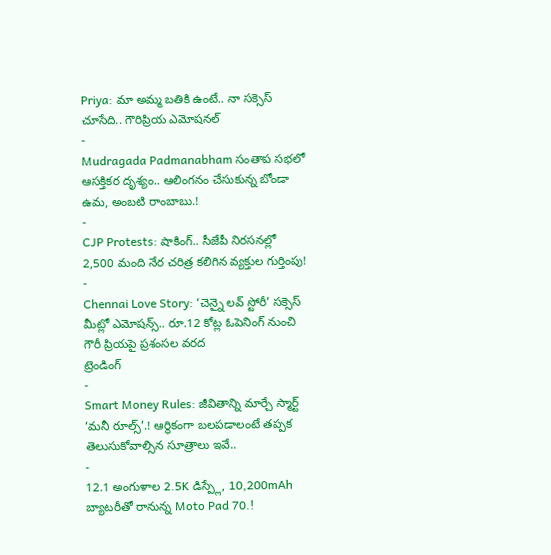Priya: మా అమ్మ బతికి ఉంటే.. నా సక్సెస్ చూసేది.. గౌరిప్రియ ఎమోషనల్
-
Mudragada Padmanabham సంతాప సభలో ఆసక్తికర దృశ్యం.. ఆలింగనం చేసుకున్న బోండా ఉమ, అంబటి రాంబాబు.!
-
CJP Protests: షాకింగ్.. సీజేపీ నిరసనల్లో 2,500 మంది నేర చరిత్ర కలిగిన వ్యక్తుల గుర్తింపు!
-
Chennai Love Story: ‘చెన్నై లవ్ స్టోరీ’ సక్సెస్ మీట్లో ఎమోషన్స్.. రూ.12 కోట్ల ఓపెనింగ్ నుంచి గౌరీ ప్రియపై ప్రశంసల వరద
ట్రెండింగ్
-
Smart Money Rules: జీవితాన్ని మార్చే స్మార్ట్ ‘మనీ రూల్స్’.! ఆర్థికంగా బలపడాలంటే తప్పక తెలుసుకోవాల్సిన సూత్రాలు ఇవే..
-
12.1 అంగుళాల 2.5K డిస్ప్లే, 10,200mAh బ్యాటరీతో రానున్న Moto Pad 70.!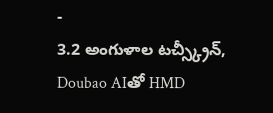-
3.2 అంగుళాల టచ్స్క్రీన్, Doubao AIతో HMD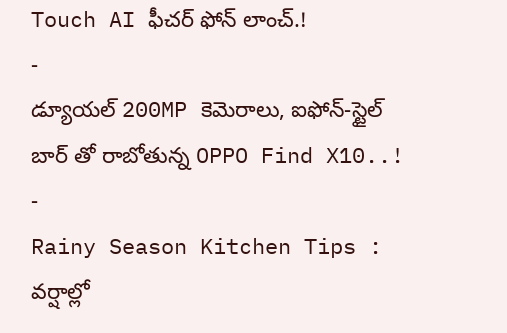Touch AI ఫీచర్ ఫోన్ లాంచ్.!
-
డ్యూయల్ 200MP కెమెరాలు, ఐఫోన్-స్టైల్ బార్ తో రాబోతున్న OPPO Find X10..!
-
Rainy Season Kitchen Tips : వర్షాల్లో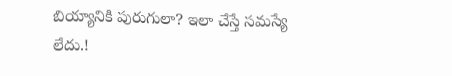బియ్యానికి పురుగులా? ఇలా చేస్తే సమస్యే లేదు.!